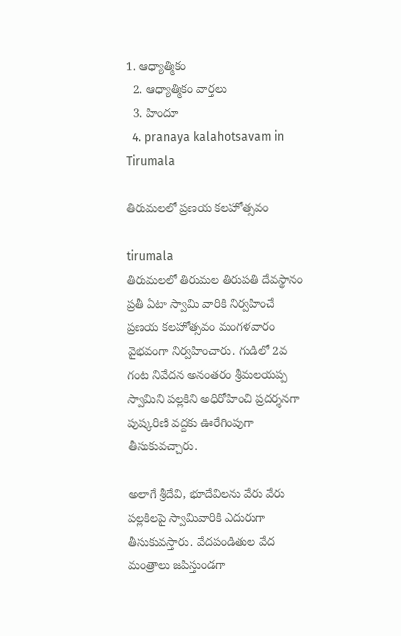1. ఆధ్యాత్మికం
  2. ఆధ్యాత్మికం వార్తలు
  3. హిందూ
  4. pranaya kalahotsavam in Tirumala

తిరుమలలో ప్రణయ కలహోత్సవం

tirumala
తిరుమలలో తిరుమల తిరుపతి దేవస్థానం ప్రతీ ఏటా స్వామి వారికి నిర్వహించే ప్రణయ కలహోత్సవం మంగళవారం వైభవంగా నిర్వహించారు. గుడిలో 2వ గంట నివేదన అనంతరం శ్రీమలయప్ప స్వామిని పల్లకిని అధిరోహించి ప్రదర్శనగా  పుష్కరిణి వద్దకు ఊరేగింపుగా తీసుకువచ్చారు.

అలాగే శ్రీదేవి, భూదేవిలను వేరు వేరు పల్లకిలపై స్వామివారికి ఎదురుగా తీసుకువస్తారు. వేదపండితుల వేద మంత్రాలు జపిస్తుండగా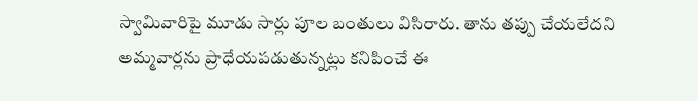స్వామివారిపై మూడు సార్లు పూల బంతులు విసిరారు. తాను తప్పు చేయలేదని అమ్మవార్లను ప్రాధేయపడుతున్నట్లు కనిపించే ఈ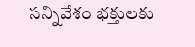సన్నివేశం భక్తులకు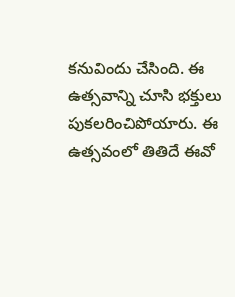కనువిందు చేసింది. ఈ ఉత్సవాన్ని చూసి భక్తులు పుకలరించిపోయారు. ఈ ఉత్సవంలో తితిదే ఈవో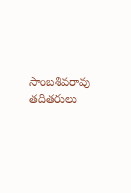సాంబశివరావు తదితరులు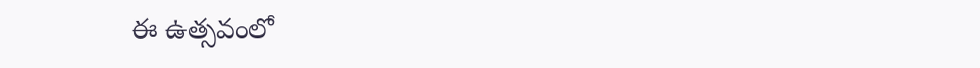ఈ ఉత్సవంలో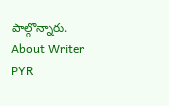పాల్గొన్నారు.
About Writer
PYR